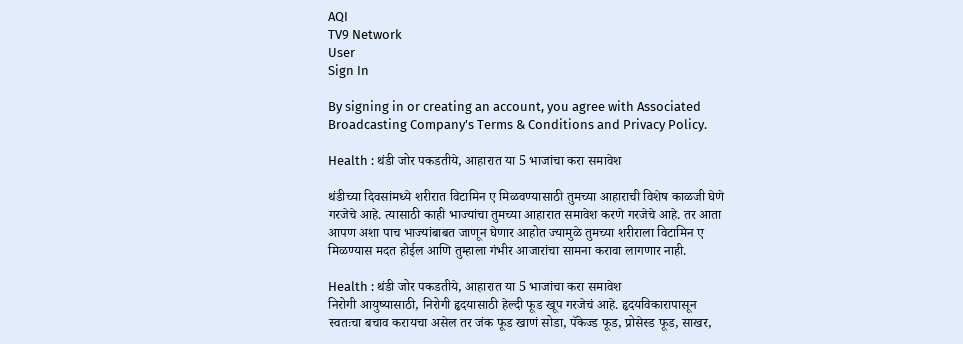AQI
TV9 Network
User
Sign In

By signing in or creating an account, you agree with Associated Broadcasting Company's Terms & Conditions and Privacy Policy.

Health : थंडी जोर पकडतीये, आहारात या 5 भाजांचा करा समावेश

थंडीच्या दिवसांमध्ये शरीरात विटामिन ए मिळवण्यासाठी तुमच्या आहाराची विशेष काळजी घेणे गरजेचे आहे. त्यासाठी काही भाज्यांचा तुमच्या आहारात समावेश करणे गरजेचे आहे. तर आता आपण अशा पाच भाज्यांबाबत जाणून घेणार आहोत ज्यामुळे तुमच्या शरीराला विटामिन ए मिळण्यास मदत होईल आणि तुम्हाला गंभीर आजारांचा सामना करावा लागणार नाही.

Health : थंडी जोर पकडतीये, आहारात या 5 भाजांचा करा समावेश
निरोगी आयुष्यासाठी, निरोगी हृदयासाठी हेल्दी फूड खूप गरजेचं आहे. हृदयविकारापासून स्वतःचा बचाव करायचा असेल तर जंक फूड खाणं सोडा, पॅकेज्ड फूड, प्रोसेस्ड फूड, साखर,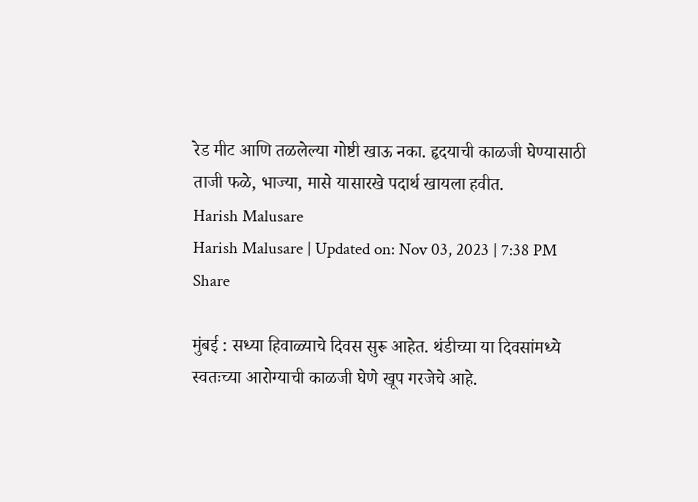रेड मीट आणि तळलेल्या गोष्टी खाऊ नका. हृदयाची काळजी घेण्यासाठी ताजी फळे, भाज्या, मासे यासारखे पदार्थ खायला हवीत.
Harish Malusare
Harish Malusare | Updated on: Nov 03, 2023 | 7:38 PM
Share

मुंबई : सध्या हिवाळ्याचे दिवस सुरू आहेत. थंडीच्या या दिवसांमध्ये स्वतःच्या आरोग्याची काळजी घेणे खूप गरजेचे आहे.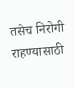तसेच निरोगी राहण्यासाठी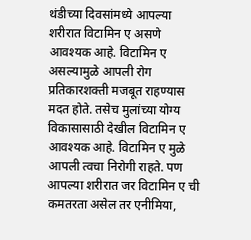थंडीच्या दिवसांमध्ये आपल्या शरीरात विटामिन ए असणे आवश्यक आहे. विटामिन ए असल्यामुळे आपली रोग प्रतिकारशक्ती मजबूत राहण्यास मदत होते. तसेच मुलांच्या योग्य विकासासाठी देखील विटामिन ए आवश्यक आहे. विटामिन ए मुळे आपली त्वचा निरोगी राहते. पण आपल्या शरीरात जर विटामिन ए ची कमतरता असेल तर एनीमिया,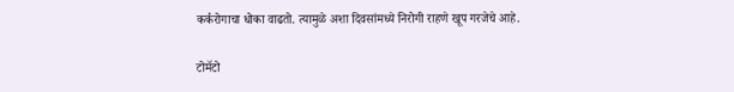कर्करोगाचा धोका वाढतो. त्यामुळे अशा दिवसांमध्ये निरोगी राहणे खूप गरजेचे आहे.

टोमॅटो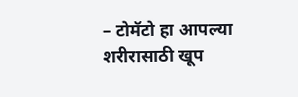– टोमॅटो हा आपल्या शरीरासाठी खूप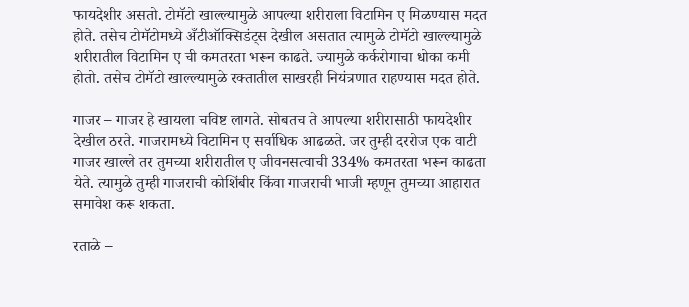फायदेशीर असतो. टोमॅटो खाल्ल्यामुळे आपल्या शरीराला विटामिन ए मिळण्यास मदत होते. तसेच टोमॅटोमध्ये अँटीऑक्सिडंट्स देखील असतात त्यामुळे टोमॅटो खाल्ल्यामुळे शरीरातील विटामिन ए ची कमतरता भरून काढते. ज्यामुळे कर्करोगाचा धोका कमी होतो. तसेच टोमॅटो खाल्ल्यामुळे रक्तातील साखरही नियंत्रणात राहण्यास मदत होते.

गाजर – गाजर हे खायला चविष्ट लागते. सोबतच ते आपल्या शरीरासाठी फायदेशीर देखील ठरते. गाजरामध्ये विटामिन ए सर्वाधिक आढळते. जर तुम्ही दररोज एक वाटी गाजर खाल्ले तर तुमच्या शरीरातील ए जीवनसत्वाची 334% कमतरता भरून काढता येते. त्यामुळे तुम्ही गाजराची कोशिंबीर किंवा गाजराची भाजी म्हणून तुमच्या आहारात समावेश करू शकता.

रताळे –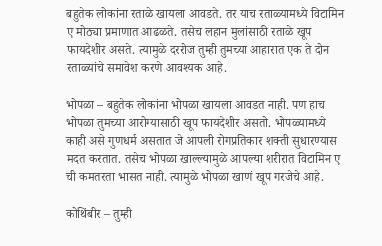बहुतेक लोकांना रताळे खायला आवडते. तर याच रताळ्यामध्ये विटामिन ए मोठ्या प्रमाणात आढळते. तसेच लहान मुलांसाठी रताळे खूप फायदेशीर असते. त्यामुळे दररोज तुम्ही तुमच्या आहारात एक ते दोन रताळ्यांचे समावेश करणे आवश्यक आहे.

भोपळा – बहुतेक लोकांना भोपळा खायला आवडत नाही. पण हाच भोपळा तुमच्या आरोग्यासाठी खूप फायदेशीर असतो. भोपळ्यामध्ये काही असे गुणधर्म असतात जे आपली रोगप्रतिकार शक्ती सुधारण्यास मदत करतात. तसेच भोपळा खाल्ल्यामुळे आपल्या शरीरात विटामिन ए ची कमतरता भासत नाही. त्यामुळे भोपळा खाणं खूप गरजेचे आहे.

कोथिंबीर – तुम्ही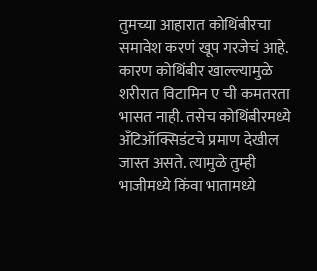तुमच्या आहारात कोथिंबीरचा समावेश करणं खूप गरजेचं आहे. कारण कोथिंबीर खाल्ल्यामुळे शरीरात विटामिन ए ची कमतरता भासत नाही. तसेच कोथिंबीरमध्ये अँटिऑक्सिडंटचे प्रमाण देखील जास्त असते. त्यामुळे तुम्ही भाजीमध्ये किंवा भातामध्ये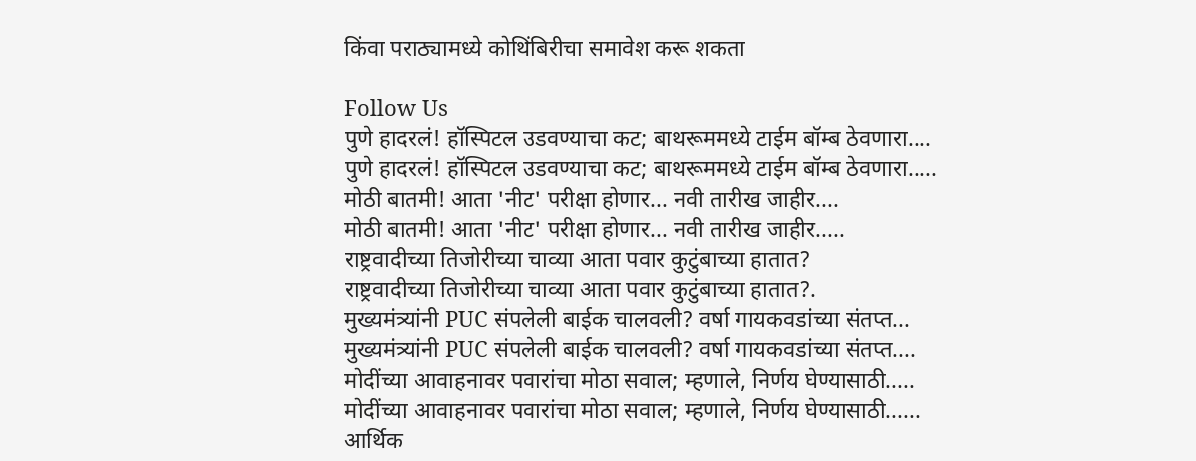किंवा पराठ्यामध्ये कोथिंबिरीचा समावेश करू शकता

Follow Us
पुणे हादरलं! हॉस्पिटल उडवण्याचा कट; बाथरूममध्ये टाईम बॉम्ब ठेवणारा....
पुणे हादरलं! हॉस्पिटल उडवण्याचा कट; बाथरूममध्ये टाईम बॉम्ब ठेवणारा.....
मोठी बातमी! आता 'नीट' परीक्षा होणार... नवी तारीख जाहीर....
मोठी बातमी! आता 'नीट' परीक्षा होणार... नवी तारीख जाहीर.....
राष्ट्रवादीच्या तिजोरीच्या चाव्या आता पवार कुटुंबाच्या हातात?
राष्ट्रवादीच्या तिजोरीच्या चाव्या आता पवार कुटुंबाच्या हातात?.
मुख्यमंत्र्यांनी PUC संपलेली बाईक चालवली? वर्षा गायकवडांच्या संतप्त...
मुख्यमंत्र्यांनी PUC संपलेली बाईक चालवली? वर्षा गायकवडांच्या संतप्त....
मोदींच्या आवाहनावर पवारांचा मोठा सवाल; म्हणाले, निर्णय घेण्यासाठी.....
मोदींच्या आवाहनावर पवारांचा मोठा सवाल; म्हणाले, निर्णय घेण्यासाठी......
आर्थिक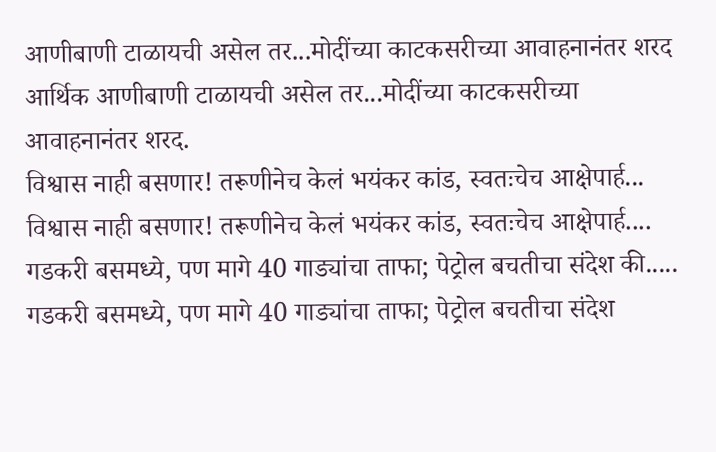आणीबाणी टाळायची असेल तर...मोदींच्या काटकसरीच्या आवाहनानंतर शरद
आर्थिक आणीबाणी टाळायची असेल तर...मोदींच्या काटकसरीच्या आवाहनानंतर शरद.
विश्वास नाही बसणार! तरूणीनेच केलं भयंकर कांड, स्वतःचेच आक्षेपार्ह...
विश्वास नाही बसणार! तरूणीनेच केलं भयंकर कांड, स्वतःचेच आक्षेपार्ह....
गडकरी बसमध्ये, पण मागे 40 गाड्यांचा ताफा; पेट्रोल बचतीचा संदेश की.....
गडकरी बसमध्ये, पण मागे 40 गाड्यांचा ताफा; पेट्रोल बचतीचा संदेश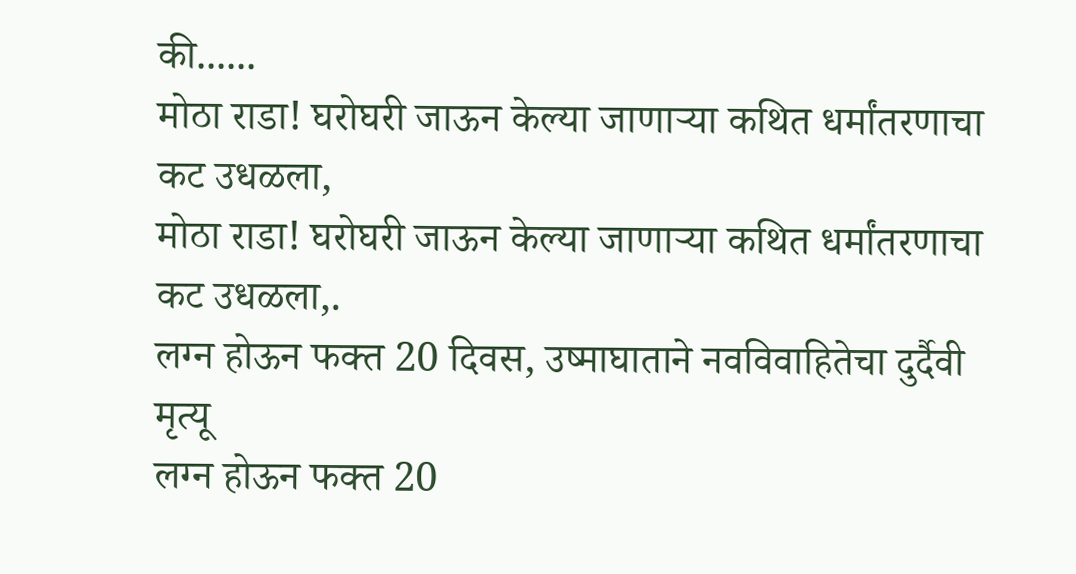की......
मोठा राडा! घरोघरी जाऊन केल्या जाणाऱ्या कथित धर्मांतरणाचा कट उधळला,
मोठा राडा! घरोघरी जाऊन केल्या जाणाऱ्या कथित धर्मांतरणाचा कट उधळला,.
लग्न होऊन फक्त 20 दिवस, उष्माघाताने नवविवाहितेचा दुर्दैवी मृत्यू
लग्न होऊन फक्त 20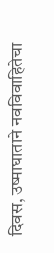दिवस, उष्माघाताने नवविवाहितेचा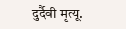दुर्दैवी मृत्यू.